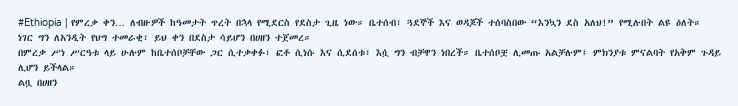#Ethiopia | የምረቃ ቀን… ለብዙዎች ከዓመታት ጥረት በኋላ የሚደርስ የደስታ ጊዜ ነው። ቤተሰብ፣ ጓደኞች እና ወዳጆች ተሰባስበው “እንኳን ደስ አለህ!” የሚሉበት ልዩ ዕለት።
ነገር ግን ለአንዲት የህግ ተመራቂ፣ ይህ ቀን በደስታ ሳይሆን በሀዘን ተጀመረ።
በምረቃ ሥነ ሥርዓቱ ላይ ሁሉም ከቤተሰቦቻቸው ጋር ሲተቃቀፉ፣ ፎቶ ሲነሱ እና ሲደሰቱ፣ እሷ ግን ብቻዋን ነበረች። ቤተሰቦቿ ሊመጡ አልቻሉም፤ ምክንያቱ ምናልባት የአቅም ጉዳይ ሊሆን ይችላል።
ልቧ በሀዘን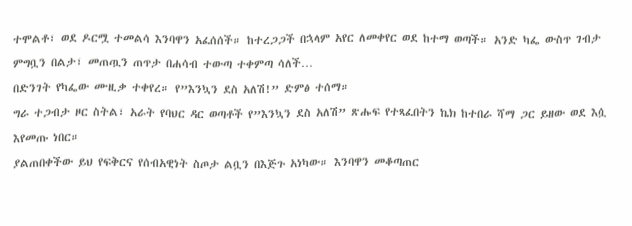ተሞልቶ፣ ወደ ዶርሟ ተመልሳ እንባዋን አፈሰሰች። ከተረጋጋች በኋላም አየር ለመቀየር ወደ ከተማ ወጣች። አንድ ካፌ ውስጥ ገብታ ምግቧን በልታ፣ መጠጧን ጠጥታ በሐሳብ ተውጣ ተቀምጣ ሳለች…
በድንገት የካፌው ሙዚቃ ተቀየረ። የ”እንኳን ደስ አለሽ!” ድምፅ ተሰማ።
ግራ ተጋብታ ዞር ስትል፣ አራት የባህር ዳር ወጣቶች የ”እንኳን ደስ አለሽ” ጽሑፍ የተጻፈበትን ኬክ ከተበራ ሻማ ጋር ይዘው ወደ እሷ እየመጡ ነበር።
ያልጠበቀችው ይህ የፍቅርና የሰብአዊነት ስጦታ ልቧን በእጅጉ አነካው። እንባዋን መቆጣጠር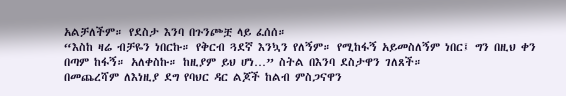አልቻለችም። የደስታ እንባ በጉንጮቿ ላይ ፈሰሰ።
“እስከ ዛሬ ብቻዬን ነበርኩ። የቅርብ ጓደኛ እንኳን የለኝም። የሚከፋኝ አይመስለኝም ነበር፤ ግን በዚህ ቀን በጣም ከፋኝ። አለቀስኩ። ከዚያም ይህ ሆነ…” ስትል በእንባ ደስታዋን ገለጸች።
በመጨረሻም ለእነዚያ ደግ የባህር ዳር ልጆች ከልብ ምስጋናዋን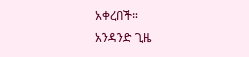አቀረበች።
አንዳንድ ጊዜ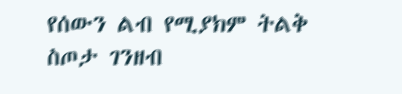የሰውን ልብ የሚያክም ትልቅ ስጦታ ገንዘብ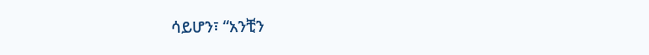ሳይሆን፣ “አንቺን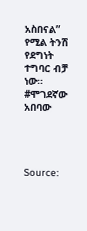አስበናል” የሚል ትንሽ የደግነት ተግባር ብቻ ነው።
#ሞገደኛው አበባው




Source: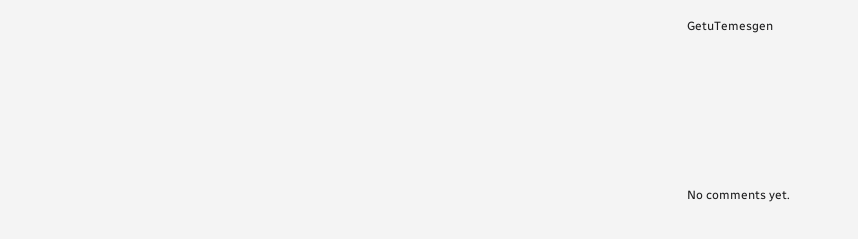GetuTemesgen







No comments yet.